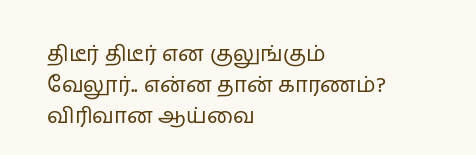திடீர் திடீர் என குலுங்கும் வேலூர்.. என்ன தான் காரணம்? விரிவான ஆய்வை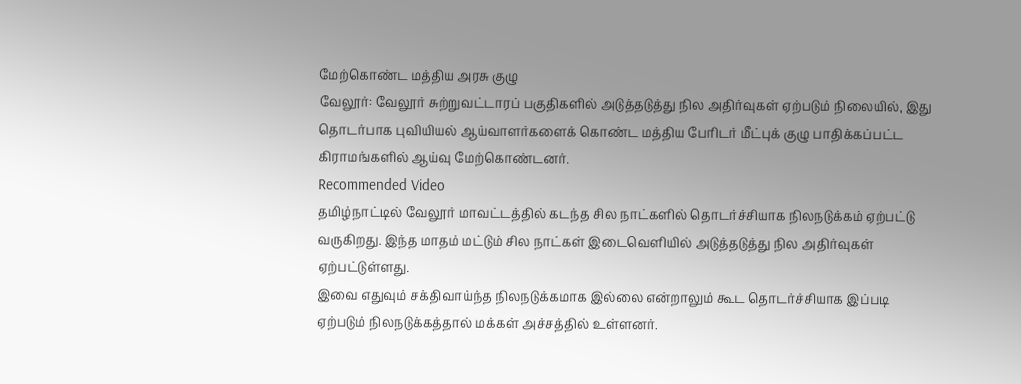மேற்கொண்ட மத்திய அரசு குழு
வேலூர்: வேலூர் சுற்றுவட்டாரப் பகுதிகளில் அடுத்தடுத்து நில அதிர்வுகள் ஏற்படும் நிலையில், இது தொடர்பாக புவியியல் ஆய்வாளர்களைக் கொண்ட மத்திய பேரிடர் மீட்புக் குழு பாதிக்கப்பட்ட கிராமங்களில் ஆய்வு மேற்கொண்டனர்.
Recommended Video
தமிழ்நாட்டில் வேலூர் மாவட்டத்தில் கடந்த சில நாட்களில் தொடர்ச்சியாக நிலநடுக்கம் ஏற்பட்டு வருகிறது. இந்த மாதம் மட்டும் சில நாட்கள் இடைவெளியில் அடுத்தடுத்து நில அதிர்வுகள் ஏற்பட்டுள்ளது.
இவை எதுவும் சக்திவாய்ந்த நிலநடுக்கமாக இல்லை என்றாலும் கூட தொடர்ச்சியாக இப்படி ஏற்படும் நிலநடுக்கத்தால் மக்கள் அச்சத்தில் உள்ளனர்.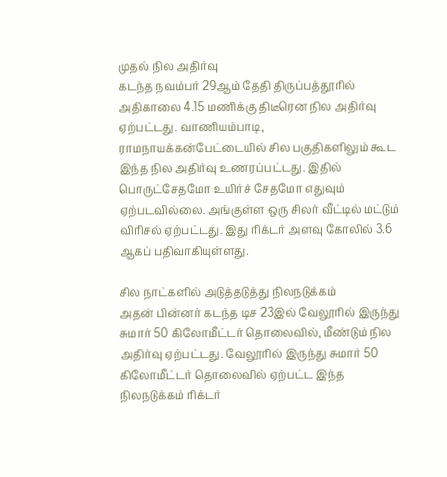முதல் நில அதிர்வு
கடந்த நவம்பர் 29ஆம் தேதி திருப்பத்தூரில் அதிகாலை 4.15 மணிக்கு திடீரென நில அதிர்வு ஏற்பட்டது. வாணியம்பாடி, ராமநாயக்கன்பேட்டையில் சில பகுதிகளிலும் கூட இந்த நில அதிர்வு உணரப்பட்டது. இதில் பொருட்சேதமோ உயிர்ச் சேதமோ எதுவும் ஏற்படவில்லை. அங்குள்ள ஒரு சிலர் வீட்டில் மட்டும் விரிசல் ஏற்பட்டது. இது ரிக்டர் அளவு கோலில் 3.6 ஆகப் பதிவாகியுள்ளது.

சில நாட்களில் அடுத்தடுத்து நிலநடுக்கம்
அதன் பின்னர் கடந்த டிச 23இல் வேலூரில் இருந்து சுமார் 50 கிலோமீட்டர் தொலைவில், மீண்டும் நில அதிர்வு ஏற்பட்டது. வேலூரில் இருந்து சுமார் 50 கிலோமீட்டர் தொலைவில் ஏற்பட்ட இந்த நிலநடுக்கம் ரிக்டர்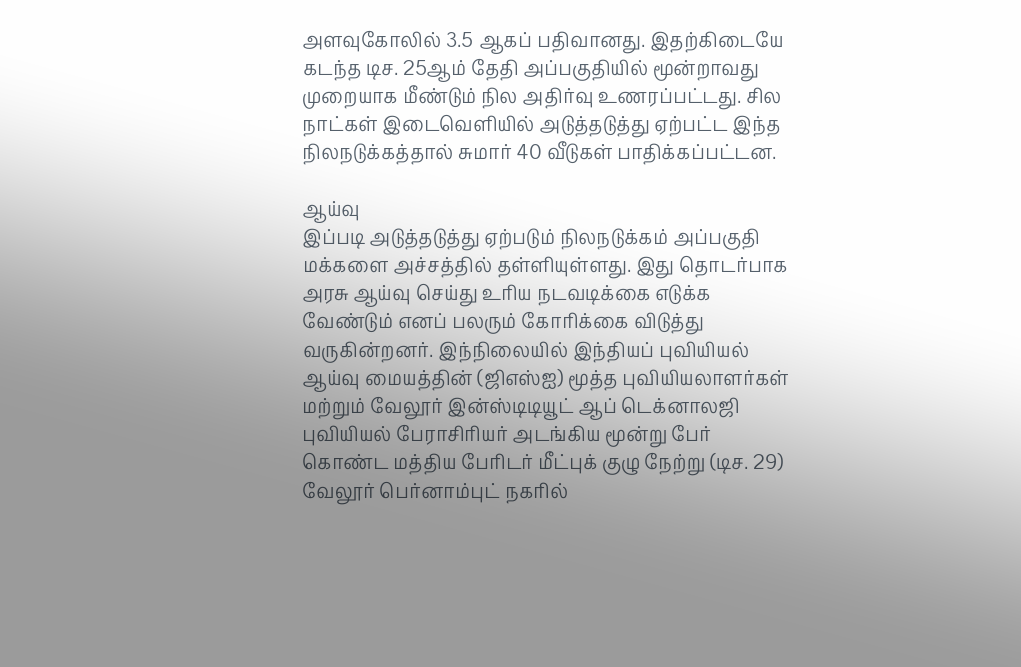அளவுகோலில் 3.5 ஆகப் பதிவானது. இதற்கிடையே கடந்த டிச. 25ஆம் தேதி அப்பகுதியில் மூன்றாவது முறையாக மீண்டும் நில அதிர்வு உணரப்பட்டது. சில நாட்கள் இடைவெளியில் அடுத்தடுத்து ஏற்பட்ட இந்த நிலநடுக்கத்தால் சுமார் 40 வீடுகள் பாதிக்கப்பட்டன.

ஆய்வு
இப்படி அடுத்தடுத்து ஏற்படும் நிலநடுக்கம் அப்பகுதி மக்களை அச்சத்தில் தள்ளியுள்ளது. இது தொடர்பாக அரசு ஆய்வு செய்து உரிய நடவடிக்கை எடுக்க வேண்டும் எனப் பலரும் கோரிக்கை விடுத்து வருகின்றனர். இந்நிலையில் இந்தியப் புவியியல் ஆய்வு மையத்தின் (ஜிஎஸ்ஐ) மூத்த புவியியலாளர்கள் மற்றும் வேலூர் இன்ஸ்டிடியூட் ஆப் டெக்னாலஜி புவியியல் பேராசிரியர் அடங்கிய மூன்று பேர் கொண்ட மத்திய பேரிடர் மீட்புக் குழு நேற்று (டிச. 29) வேலூர் பெர்னாம்புட் நகரில்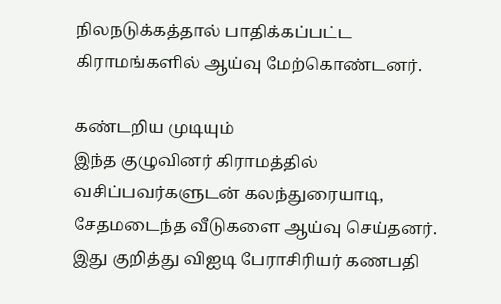நிலநடுக்கத்தால் பாதிக்கப்பட்ட கிராமங்களில் ஆய்வு மேற்கொண்டனர்.

கண்டறிய முடியும்
இந்த குழுவினர் கிராமத்தில் வசிப்பவர்களுடன் கலந்துரையாடி, சேதமடைந்த வீடுகளை ஆய்வு செய்தனர். இது குறித்து விஐடி பேராசிரியர் கணபதி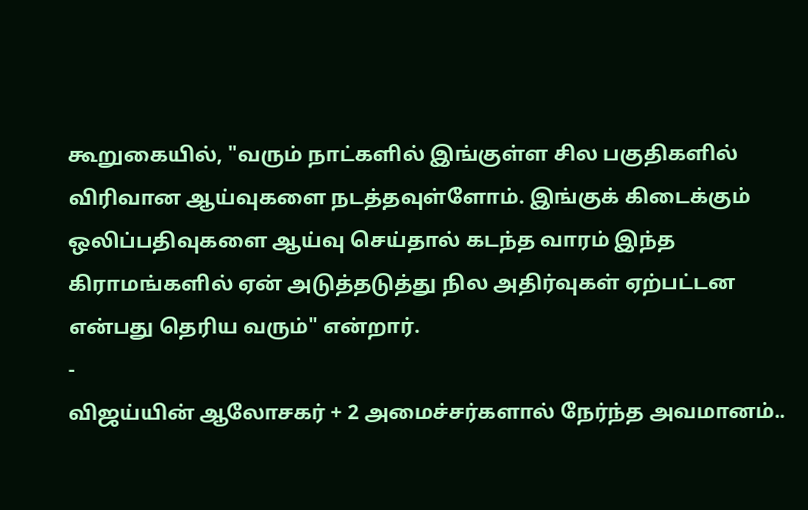கூறுகையில், "வரும் நாட்களில் இங்குள்ள சில பகுதிகளில் விரிவான ஆய்வுகளை நடத்தவுள்ளோம். இங்குக் கிடைக்கும் ஒலிப்பதிவுகளை ஆய்வு செய்தால் கடந்த வாரம் இந்த கிராமங்களில் ஏன் அடுத்தடுத்து நில அதிர்வுகள் ஏற்பட்டன என்பது தெரிய வரும்" என்றார்.
-
விஜய்யின் ஆலோசகர் + 2 அமைச்சர்களால் நேர்ந்த அவமானம்..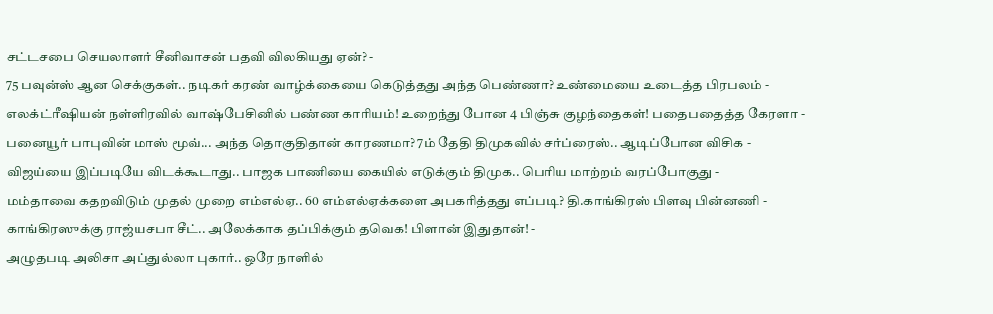சட்டசபை செயலாளர் சீனிவாசன் பதவி விலகியது ஏன்? -
75 பவுன்ஸ் ஆன செக்குகள்.. நடிகர் கரண் வாழ்க்கையை கெடுத்தது அந்த பெண்ணா? உண்மையை உடைத்த பிரபலம் -
எலக்ட்ரீஷியன் நள்ளிரவில் வாஷ்பேசினில் பண்ண காரியம்! உறைந்து போன 4 பிஞ்சு குழந்தைகள்! பதைபதைத்த கேரளா -
பனையூர் பாபுவின் மாஸ் மூவ்... அந்த தொகுதிதான் காரணமா? 7ம் தேதி திமுகவில் சர்ப்ரைஸ்.. ஆடிப்போன விசிக -
விஜய்யை இப்படியே விடக்கூடாது.. பாஜக பாணியை கையில் எடுக்கும் திமுக.. பெரிய மாற்றம் வரப்போகுது -
மம்தாவை கதறவிடும் முதல் முறை எம்எல்ஏ.. 60 எம்எல்ஏக்களை அபகரித்தது எப்படி? தி.காங்கிரஸ் பிளவு பின்னணி -
காங்கிரஸுக்கு ராஜ்யசபா சீட்.. அலேக்காக தப்பிக்கும் தவெக! பிளான் இதுதான்! -
அழுதபடி அலிசா அப்துல்லா புகார்.. ஒரே நாளில்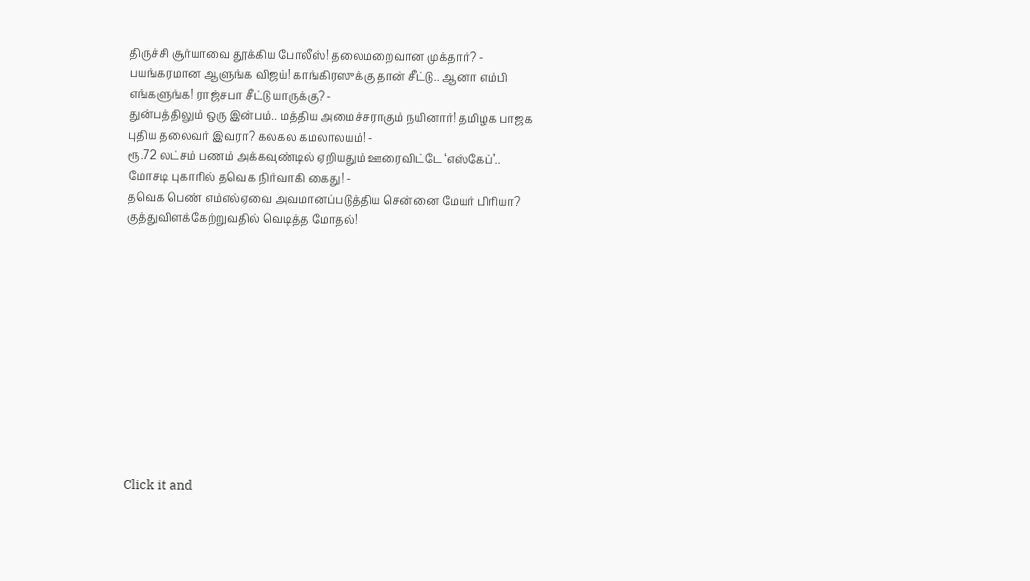திருச்சி சூர்யாவை தூக்கிய போலீஸ்! தலைமறைவான முக்தார்? -
பயங்கரமான ஆளுங்க விஜய்! காங்கிரஸுக்கு தான் சீட்டு.. ஆனா எம்பி எங்களுங்க! ராஜ்சபா சீட்டு யாருக்கு? -
துன்பத்திலும் ஒரு இன்பம்.. மத்திய அமைச்சராகும் நயினார்! தமிழக பாஜக புதிய தலைவர் இவரா? கலகல கமலாலயம்! -
ரூ.72 லட்சம் பணம் அக்கவுண்டில் ஏறியதும் ஊரைவிட்டே ‘எஸ்கேப்’.. மோசடி புகாரில் தவெக நிர்வாகி கைது! -
தவெக பெண் எம்எல்ஏவை அவமானப்படுத்திய சென்னை மேயர் பிரியா? குத்துவிளக்கேற்றுவதில் வெடித்த மோதல்!












Click it and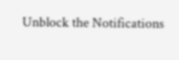Unblock the Notifications